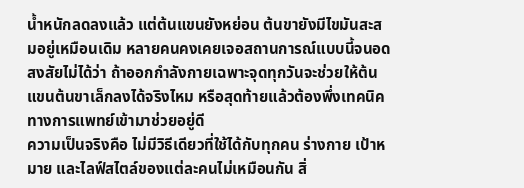น้ำหนักลดลงแล้ว แต่ต้นแขนยังหย่อน ต้นขายังมีไขมันสะสมอยู่เหมือนเดิม หลายคนคงเคยเจอสถานการณ์แบบนี้จนอดสงสัยไม่ได้ว่า ถ้าออกกำลังกายเฉพาะจุดทุกวันจะช่วยให้ต้นแขนต้นขาเล็กลงได้จริงไหม หรือสุดท้ายแล้วต้องพึ่งเทคนิคทางการแพทย์เข้ามาช่วยอยู่ดี
ความเป็นจริงคือ ไม่มีวิธีเดียวที่ใช้ได้กับทุกคน ร่างกาย เป้าหมาย และไลฟ์สไตล์ของแต่ละคนไม่เหมือนกัน สิ่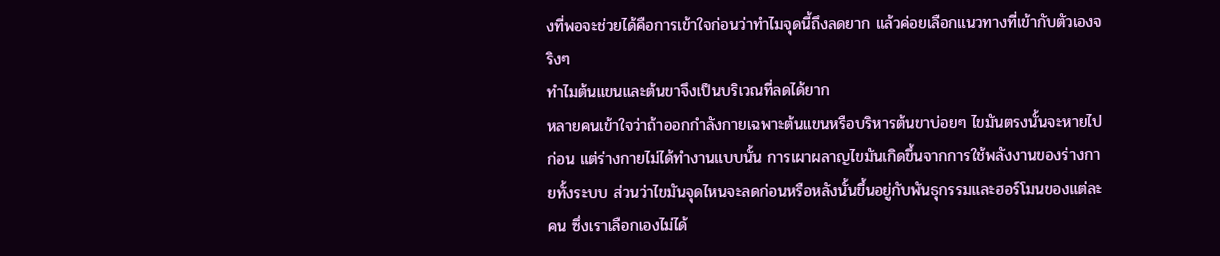งที่พอจะช่วยได้คือการเข้าใจก่อนว่าทำไมจุดนี้ถึงลดยาก แล้วค่อยเลือกแนวทางที่เข้ากับตัวเองจริงๆ
ทำไมต้นแขนและต้นขาจึงเป็นบริเวณที่ลดได้ยาก
หลายคนเข้าใจว่าถ้าออกกำลังกายเฉพาะต้นแขนหรือบริหารต้นขาบ่อยๆ ไขมันตรงนั้นจะหายไปก่อน แต่ร่างกายไม่ได้ทำงานแบบนั้น การเผาผลาญไขมันเกิดขึ้นจากการใช้พลังงานของร่างกายทั้งระบบ ส่วนว่าไขมันจุดไหนจะลดก่อนหรือหลังนั้นขึ้นอยู่กับพันธุกรรมและฮอร์โมนของแต่ละคน ซึ่งเราเลือกเองไม่ได้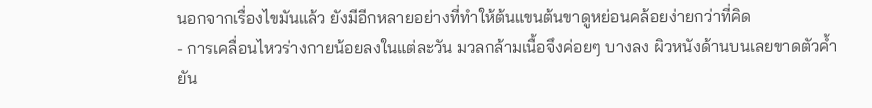นอกจากเรื่องไขมันแล้ว ยังมีอีกหลายอย่างที่ทำให้ต้นแขนต้นขาดูหย่อนคล้อยง่ายกว่าที่คิด
- การเคลื่อนไหวร่างกายน้อยลงในแต่ละวัน มวลกล้ามเนื้อจึงค่อยๆ บางลง ผิวหนังด้านบนเลยขาดตัวค้ำยัน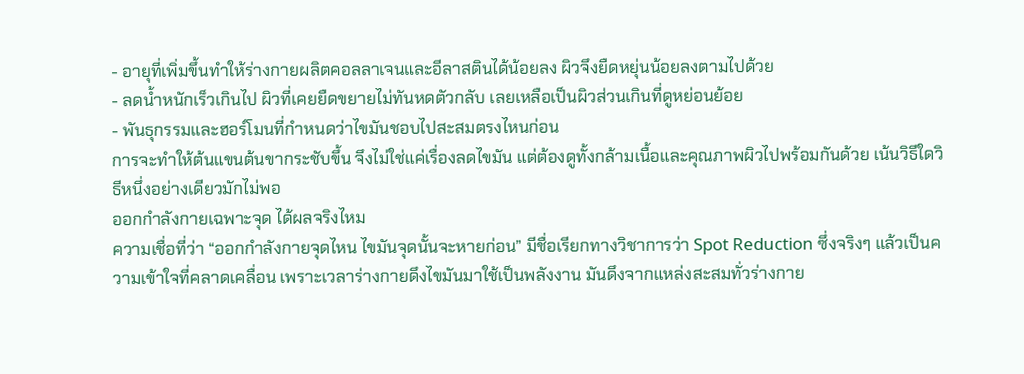- อายุที่เพิ่มขึ้นทำให้ร่างกายผลิตคอลลาเจนและอีลาสตินได้น้อยลง ผิวจึงยืดหยุ่นน้อยลงตามไปด้วย
- ลดน้ำหนักเร็วเกินไป ผิวที่เคยยืดขยายไม่ทันหดตัวกลับ เลยเหลือเป็นผิวส่วนเกินที่ดูหย่อนย้อย
- พันธุกรรมและฮอร์โมนที่กำหนดว่าไขมันชอบไปสะสมตรงไหนก่อน
การจะทำให้ต้นแขนต้นขากระชับขึ้น จึงไม่ใช่แค่เรื่องลดไขมัน แต่ต้องดูทั้งกล้ามเนื้อและคุณภาพผิวไปพร้อมกันด้วย เน้นวิธีใดวิธีหนึ่งอย่างเดียวมักไม่พอ
ออกกำลังกายเฉพาะจุด ได้ผลจริงไหม
ความเชื่อที่ว่า “ออกกำลังกายจุดไหน ไขมันจุดนั้นจะหายก่อน” มีชื่อเรียกทางวิชาการว่า Spot Reduction ซึ่งจริงๆ แล้วเป็นความเข้าใจที่คลาดเคลื่อน เพราะเวลาร่างกายดึงไขมันมาใช้เป็นพลังงาน มันดึงจากแหล่งสะสมทั่วร่างกาย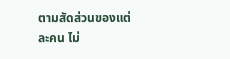ตามสัดส่วนของแต่ละคน ไม่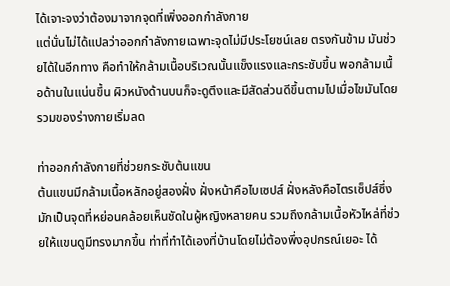ได้เจาะจงว่าต้องมาจากจุดที่เพิ่งออกกำลังกาย
แต่นั่นไม่ได้แปลว่าออกกำลังกายเฉพาะจุดไม่มีประโยชน์เลย ตรงกันข้าม มันช่วยได้ในอีกทาง คือทำให้กล้ามเนื้อบริเวณนั้นแข็งแรงและกระชับขึ้น พอกล้ามเนื้อด้านในแน่นขึ้น ผิวหนังด้านบนก็จะดูตึงและมีสัดส่วนดีขึ้นตามไปเมื่อไขมันโดยรวมของร่างกายเริ่มลด

ท่าออกกำลังกายที่ช่วยกระชับต้นแขน
ต้นแขนมีกล้ามเนื้อหลักอยู่สองฝั่ง ฝั่งหน้าคือไบเซปส์ ฝั่งหลังคือไตรเซ็ปส์ซึ่งมักเป็นจุดที่หย่อนคล้อยเห็นชัดในผู้หญิงหลายคน รวมถึงกล้ามเนื้อหัวไหล่ที่ช่วยให้แขนดูมีทรงมากขึ้น ท่าที่ทำได้เองที่บ้านโดยไม่ต้องพึ่งอุปกรณ์เยอะ ได้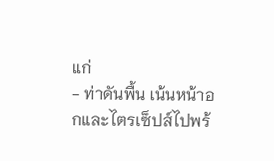แก่
- ท่าดันพื้น เน้นหน้าอกและไตรเซ็ปส์ไปพร้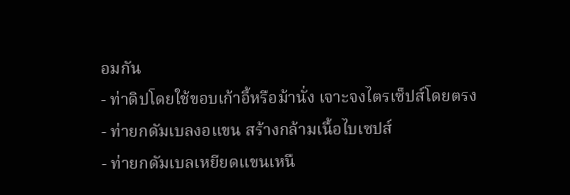อมกัน
- ท่าดิปโดยใช้ขอบเก้าอี้หรือม้านั่ง เจาะจงไตรเซ็ปส์โดยตรง
- ท่ายกดัมเบลงอแขน สร้างกล้ามเนื้อไบเซปส์
- ท่ายกดัมเบลเหยียดแขนเหนื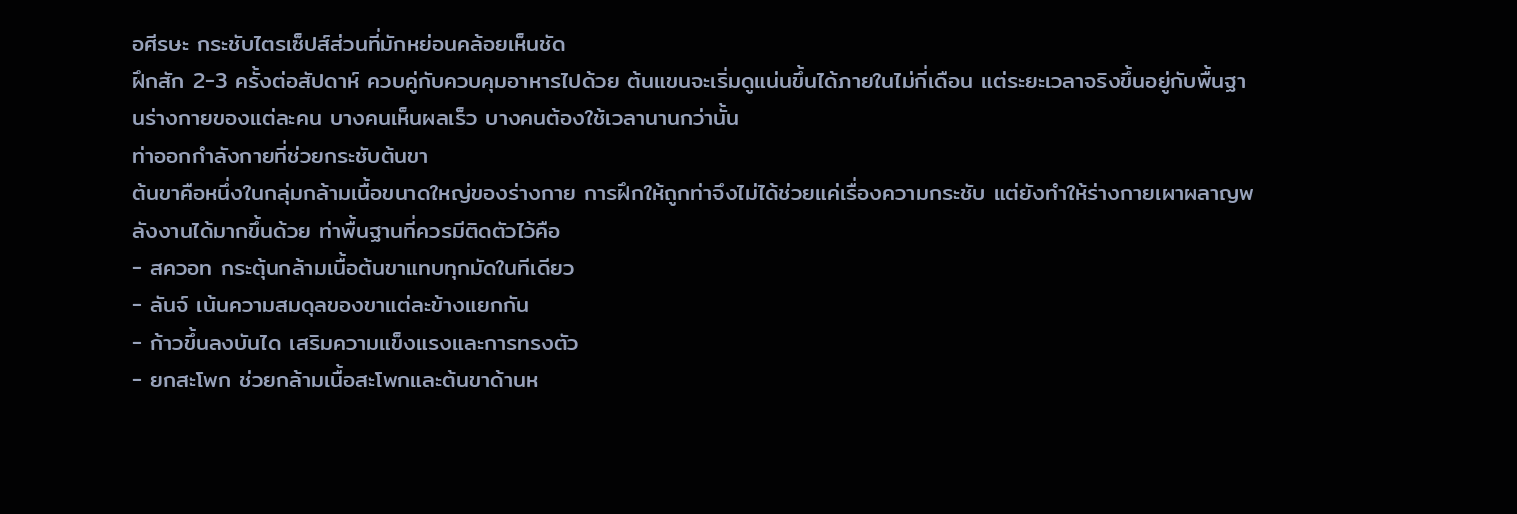อศีรษะ กระชับไตรเซ็ปส์ส่วนที่มักหย่อนคล้อยเห็นชัด
ฝึกสัก 2-3 ครั้งต่อสัปดาห์ ควบคู่กับควบคุมอาหารไปด้วย ต้นแขนจะเริ่มดูแน่นขึ้นได้ภายในไม่กี่เดือน แต่ระยะเวลาจริงขึ้นอยู่กับพื้นฐานร่างกายของแต่ละคน บางคนเห็นผลเร็ว บางคนต้องใช้เวลานานกว่านั้น
ท่าออกกำลังกายที่ช่วยกระชับต้นขา
ต้นขาคือหนึ่งในกลุ่มกล้ามเนื้อขนาดใหญ่ของร่างกาย การฝึกให้ถูกท่าจึงไม่ได้ช่วยแค่เรื่องความกระชับ แต่ยังทำให้ร่างกายเผาผลาญพลังงานได้มากขึ้นด้วย ท่าพื้นฐานที่ควรมีติดตัวไว้คือ
- สควอท กระตุ้นกล้ามเนื้อต้นขาแทบทุกมัดในทีเดียว
- ลันจ์ เน้นความสมดุลของขาแต่ละข้างแยกกัน
- ก้าวขึ้นลงบันได เสริมความแข็งแรงและการทรงตัว
- ยกสะโพก ช่วยกล้ามเนื้อสะโพกและต้นขาด้านห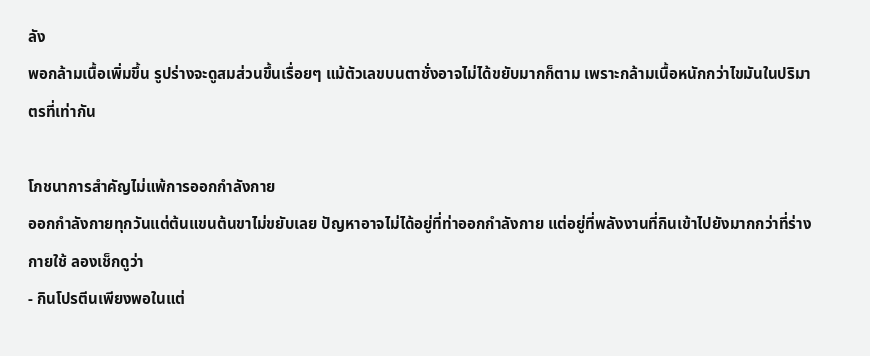ลัง
พอกล้ามเนื้อเพิ่มขึ้น รูปร่างจะดูสมส่วนขึ้นเรื่อยๆ แม้ตัวเลขบนตาชั่งอาจไม่ได้ขยับมากก็ตาม เพราะกล้ามเนื้อหนักกว่าไขมันในปริมาตรที่เท่ากัน

โภชนาการสำคัญไม่แพ้การออกกำลังกาย
ออกกำลังกายทุกวันแต่ต้นแขนต้นขาไม่ขยับเลย ปัญหาอาจไม่ได้อยู่ที่ท่าออกกำลังกาย แต่อยู่ที่พลังงานที่กินเข้าไปยังมากกว่าที่ร่างกายใช้ ลองเช็กดูว่า
- กินโปรตีนเพียงพอในแต่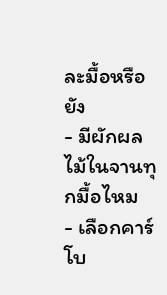ละมื้อหรือยัง
- มีผักผลไม้ในจานทุกมื้อไหม
- เลือกคาร์โบ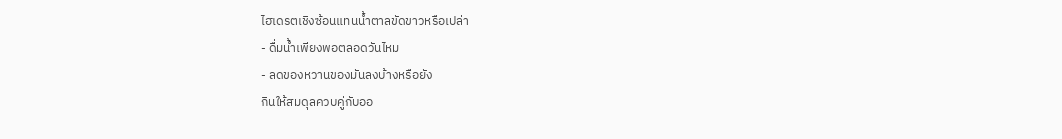ไฮเดรตเชิงซ้อนแทนน้ำตาลขัดขาวหรือเปล่า
- ดื่มน้ำเพียงพอตลอดวันไหม
- ลดของหวานของมันลงบ้างหรือยัง
กินให้สมดุลควบคู่กับออ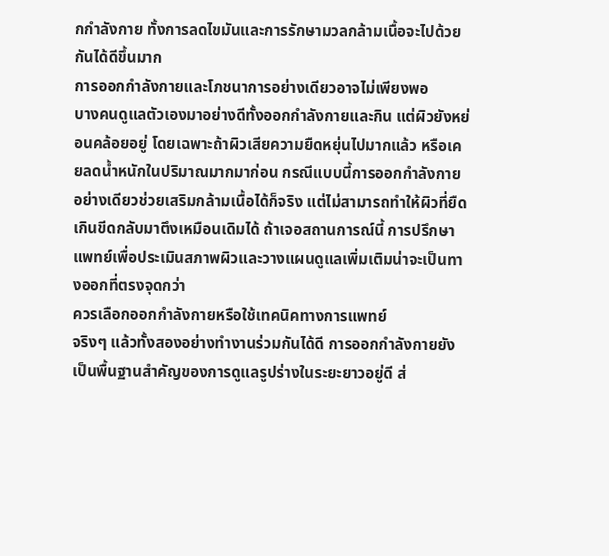กกำลังกาย ทั้งการลดไขมันและการรักษามวลกล้ามเนื้อจะไปด้วยกันได้ดีขึ้นมาก
การออกกำลังกายและโภชนาการอย่างเดียวอาจไม่เพียงพอ
บางคนดูแลตัวเองมาอย่างดีทั้งออกกำลังกายและกิน แต่ผิวยังหย่อนคล้อยอยู่ โดยเฉพาะถ้าผิวเสียความยืดหยุ่นไปมากแล้ว หรือเคยลดน้ำหนักในปริมาณมากมาก่อน กรณีแบบนี้การออกกำลังกายอย่างเดียวช่วยเสริมกล้ามเนื้อได้ก็จริง แต่ไม่สามารถทำให้ผิวที่ยืดเกินขีดกลับมาตึงเหมือนเดิมได้ ถ้าเจอสถานการณ์นี้ การปรึกษาแพทย์เพื่อประเมินสภาพผิวและวางแผนดูแลเพิ่มเติมน่าจะเป็นทางออกที่ตรงจุดกว่า
ควรเลือกออกกำลังกายหรือใช้เทคนิคทางการแพทย์
จริงๆ แล้วทั้งสองอย่างทำงานร่วมกันได้ดี การออกกำลังกายยังเป็นพื้นฐานสำคัญของการดูแลรูปร่างในระยะยาวอยู่ดี ส่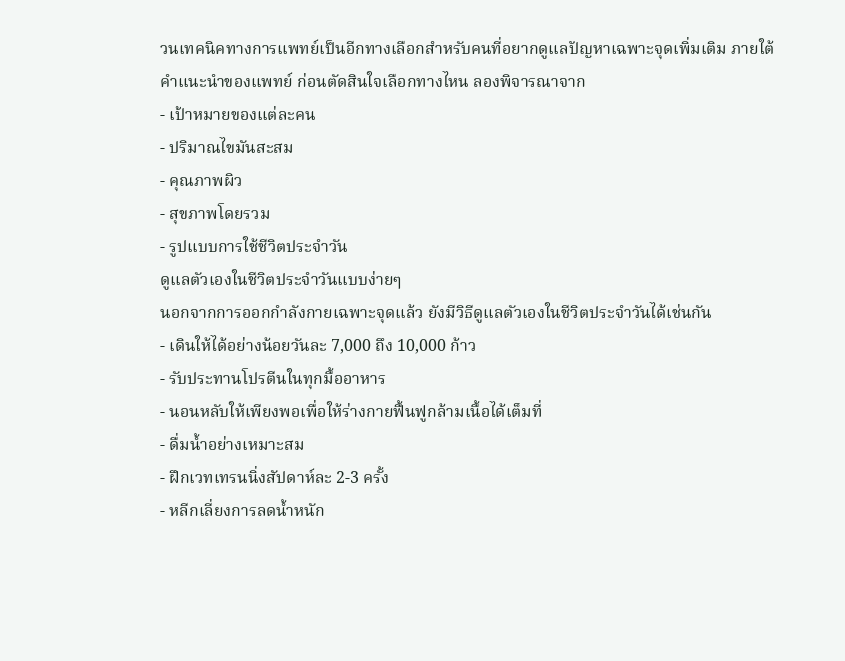วนเทคนิคทางการแพทย์เป็นอีกทางเลือกสำหรับคนที่อยากดูแลปัญหาเฉพาะจุดเพิ่มเติม ภายใต้คำแนะนำของแพทย์ ก่อนตัดสินใจเลือกทางไหน ลองพิจารณาจาก
- เป้าหมายของแต่ละคน
- ปริมาณไขมันสะสม
- คุณภาพผิว
- สุขภาพโดยรวม
- รูปแบบการใช้ชีวิตประจำวัน
ดูแลตัวเองในชีวิตประจำวันแบบง่ายๆ
นอกจากการออกกำลังกายเฉพาะจุดแล้ว ยังมีวิธีดูแลตัวเองในชีวิตประจำวันได้เช่นกัน
- เดินให้ได้อย่างน้อยวันละ 7,000 ถึง 10,000 ก้าว
- รับประทานโปรตีนในทุกมื้ออาหาร
- นอนหลับให้เพียงพอเพื่อให้ร่างกายฟื้นฟูกล้ามเนื้อได้เต็มที่
- ดื่มน้ำอย่างเหมาะสม
- ฝึกเวทเทรนนิ่งสัปดาห์ละ 2-3 ครั้ง
- หลีกเลี่ยงการลดน้ำหนัก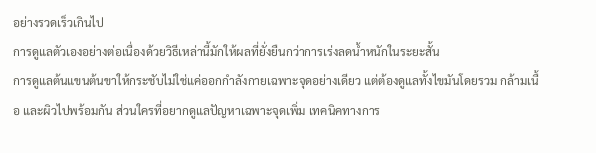อย่างรวดเร็วเกินไป
การดูแลตัวเองอย่างต่อเนื่องด้วยวิธีเหล่านี้มักให้ผลที่ยั่งยืนกว่าการเร่งลดน้ำหนักในระยะสั้น
การดูแลต้นแขนต้นขาให้กระชับไม่ใช่แค่ออกกำลังกายเฉพาะจุดอย่างเดียว แต่ต้องดูแลทั้งไขมันโดยรวม กล้ามเนื้อ และผิวไปพร้อมกัน ส่วนใครที่อยากดูแลปัญหาเฉพาะจุดเพิ่ม เทคนิคทางการ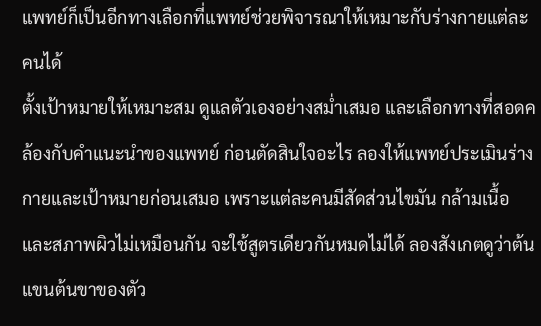แพทย์ก็เป็นอีกทางเลือกที่แพทย์ช่วยพิจารณาให้เหมาะกับร่างกายแต่ละคนได้
ตั้งเป้าหมายให้เหมาะสม ดูแลตัวเองอย่างสม่ำเสมอ และเลือกทางที่สอดคล้องกับคำแนะนำของแพทย์ ก่อนตัดสินใจอะไร ลองให้แพทย์ประเมินร่างกายและเป้าหมายก่อนเสมอ เพราะแต่ละคนมีสัดส่วนไขมัน กล้ามเนื้อ และสภาพผิวไม่เหมือนกัน จะใช้สูตรเดียวกันหมดไม่ได้ ลองสังเกตดูว่าต้นแขนต้นขาของตัว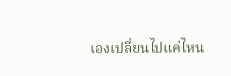เองเปลี่ยนไปแค่ไหน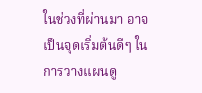ในช่วงที่ผ่านมา อาจเป็นจุดเริ่มต้นดีๆ ในการวางแผนดู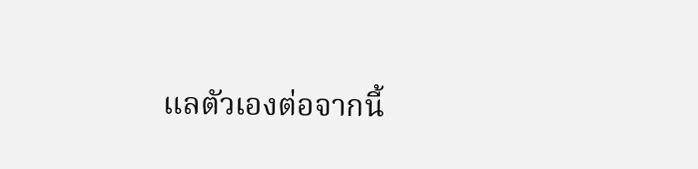แลตัวเองต่อจากนี้